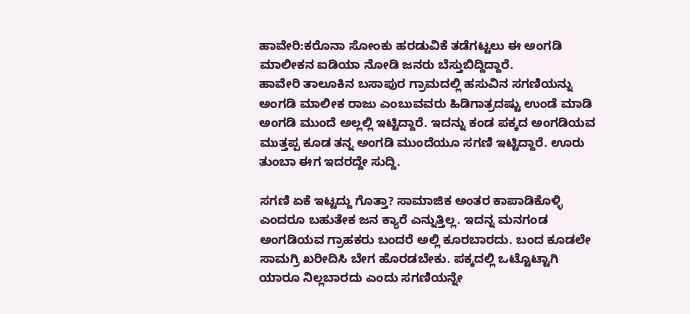ಹಾವೇರಿ:ಕರೊನಾ ಸೋಂಕು ಹರಡುವಿಕೆ ತಡೆಗಟ್ಟಲು ಈ ಅಂಗಡಿ ಮಾಲೀಕನ ಐಡಿಯಾ ನೋಡಿ ಜನರು ಬೆಸ್ತುಬಿದ್ದಿದ್ದಾರೆ.
ಹಾವೇರಿ ತಾಲೂಕಿನ ಬಸಾಪುರ ಗ್ರಾಮದಲ್ಲಿ ಹಸುವಿನ ಸಗಣಿಯನ್ನು ಅಂಗಡಿ ಮಾಲೀಕ ರಾಜು ಎಂಬುವವರು ಹಿಡಿಗಾತ್ರದಷ್ಟು ಉಂಡೆ ಮಾಡಿ ಅಂಗಡಿ ಮುಂದೆ ಅಲ್ಲಲ್ಲಿ ಇಟ್ಟಿದ್ದಾರೆ. ಇದನ್ನು ಕಂಡ ಪಕ್ಕದ ಅಂಗಡಿಯವ ಮುತ್ತಪ್ಪ ಕೂಡ ತನ್ನ ಅಂಗಡಿ ಮುಂದೆಯೂ ಸಗಣಿ ಇಟ್ಟಿದ್ದಾರೆ. ಊರು ತುಂಬಾ ಈಗ ಇದರದ್ದೇ ಸುದ್ದಿ.

ಸಗಣಿ ಏಕೆ ಇಟ್ಟದ್ದು ಗೊತ್ತಾ? ಸಾಮಾಜಿಕ ಅಂತರ ಕಾಪಾಡಿಕೊಳ್ಳಿ ಎಂದರೂ ಬಹುತೇಕ ಜನ ಕ್ಯಾರೆ ಎನ್ನುತ್ತಿಲ್ಲ. ಇದನ್ನ ಮನಗಂಡ ಅಂಗಡಿಯವ ಗ್ರಾಹಕರು ಬಂದರೆ ಅಲ್ಲಿ ಕೂರಬಾರದು. ಬಂದ ಕೂಡಲೇ ಸಾಮಗ್ರಿ ಖರೀದಿಸಿ ಬೇಗ ಹೊರಡಬೇಕು. ಪಕ್ಕದಲ್ಲಿ ಒಟ್ಟೊಟ್ಟಾಗಿ ಯಾರೂ ನಿಲ್ಲಬಾರದು ಎಂದು ಸಗಣಿಯನ್ನೇ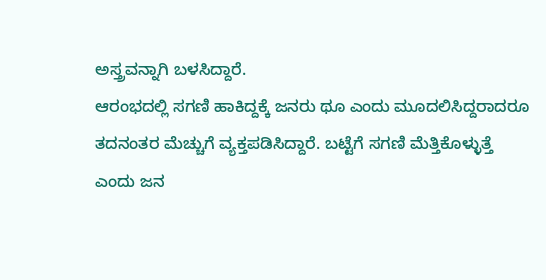ಅಸ್ತ್ರವನ್ನಾಗಿ ಬಳಸಿದ್ದಾರೆ.
ಆರಂಭದಲ್ಲಿ ಸಗಣಿ ಹಾಕಿದ್ದಕ್ಕೆ ಜನರು ಥೂ ಎಂದು ಮೂದಲಿಸಿದ್ದರಾದರೂ ತದನಂತರ ಮೆಚ್ಚುಗೆ ವ್ಯಕ್ತಪಡಿಸಿದ್ದಾರೆ. ಬಟ್ಟೆಗೆ ಸಗಣಿ ಮೆತ್ತಿಕೊಳ್ಳುತ್ತೆ ಎಂದು ಜನ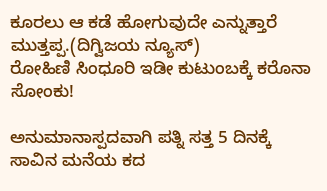ಕೂರಲು ಆ ಕಡೆ ಹೋಗುವುದೇ ಎನ್ನುತ್ತಾರೆ ಮುತ್ತಪ್ಪ.(ದಿಗ್ವಿಜಯ ನ್ಯೂಸ್)
ರೋಹಿಣಿ ಸಿಂಧೂರಿ ಇಡೀ ಕುಟುಂಬಕ್ಕೆ ಕರೊನಾ ಸೋಂಕು!

ಅನುಮಾನಾಸ್ಪದವಾಗಿ ಪತ್ನಿ ಸತ್ತ 5 ದಿನಕ್ಕೆ ಸಾವಿನ ಮನೆಯ ಕದ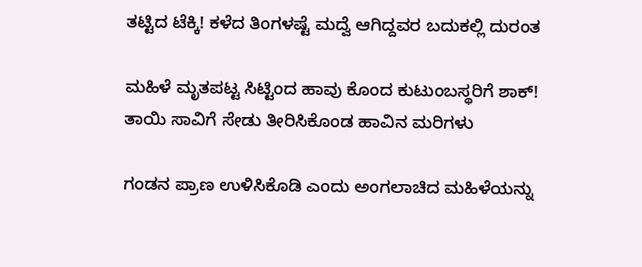ತಟ್ಟಿದ ಟೆಕ್ಕಿ! ಕಳೆದ ತಿಂಗಳಷ್ಟೆ ಮದ್ವೆ ಆಗಿದ್ದವರ ಬದುಕಲ್ಲಿ ದುರಂತ

ಮಹಿಳೆ ಮೃತಪಟ್ಟ ಸಿಟ್ಟಿಂದ ಹಾವು ಕೊಂದ ಕುಟುಂಬಸ್ಥರಿಗೆ ಶಾಕ್! ತಾಯಿ ಸಾವಿಗೆ ಸೇಡು ತೀರಿಸಿಕೊಂಡ ಹಾವಿನ ಮರಿಗಳು

ಗಂಡನ ಪ್ರಾಣ ಉಳಿಸಿಕೊಡಿ ಎಂದು ಅಂಗಲಾಚಿದ ಮಹಿಳೆಯನ್ನು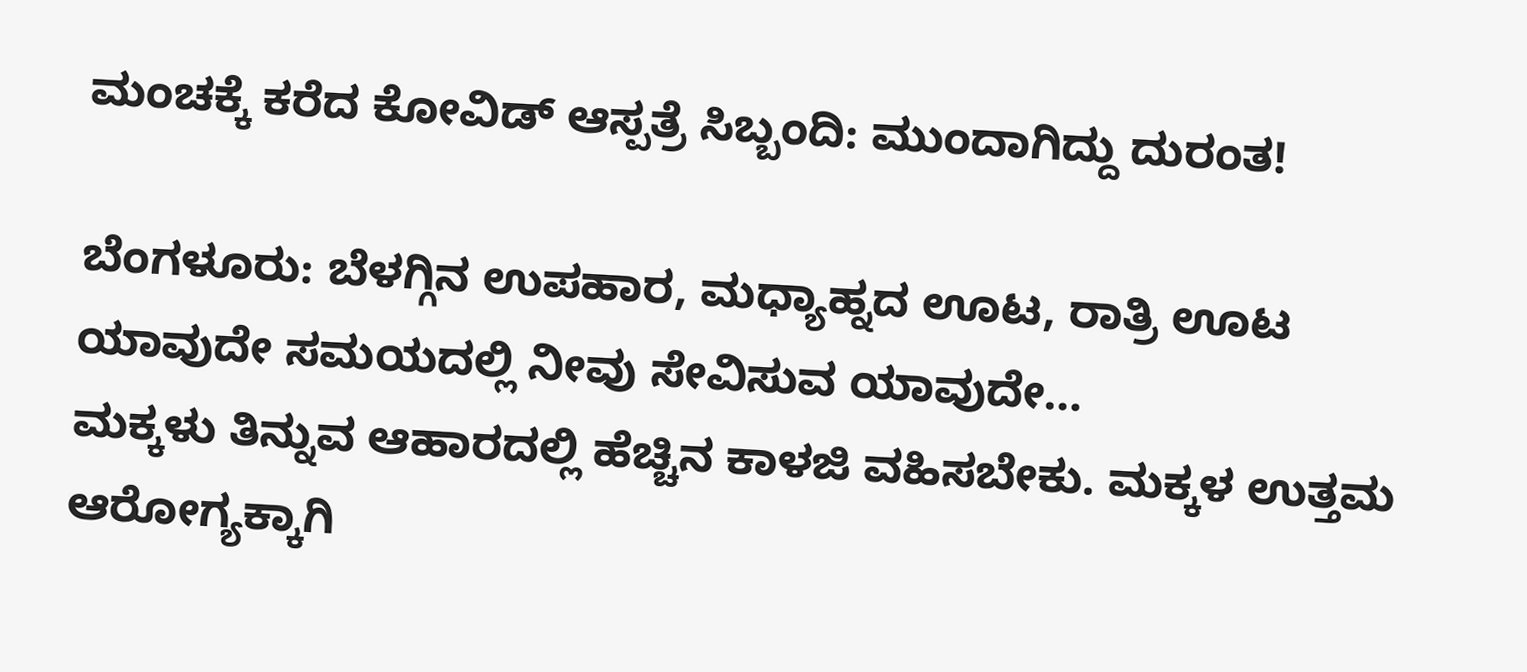ಮಂಚಕ್ಕೆ ಕರೆದ ಕೋವಿಡ್ ಆಸ್ಪತ್ರೆ ಸಿಬ್ಬಂದಿ: ಮುಂದಾಗಿದ್ದು ದುರಂತ!

ಬೆಂಗಳೂರು: ಬೆಳಗ್ಗಿನ ಉಪಹಾರ, ಮಧ್ಯಾಹ್ನದ ಊಟ, ರಾತ್ರಿ ಊಟ ಯಾವುದೇ ಸಮಯದಲ್ಲಿ ನೀವು ಸೇವಿಸುವ ಯಾವುದೇ…
ಮಕ್ಕಳು ತಿನ್ನುವ ಆಹಾರದಲ್ಲಿ ಹೆಚ್ಚಿನ ಕಾಳಜಿ ವಹಿಸಬೇಕು. ಮಕ್ಕಳ ಉತ್ತಮ ಆರೋಗ್ಯಕ್ಕಾಗಿ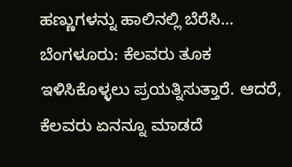ಹಣ್ಣುಗಳನ್ನು ಹಾಲಿನಲ್ಲಿ ಬೆರೆಸಿ…
ಬೆಂಗಳೂರು: ಕೆಲವರು ತೂಕ ಇಳಿಸಿಕೊಳ್ಳಲು ಪ್ರಯತ್ನಿಸುತ್ತಾರೆ. ಆದರೆ, ಕೆಲವರು ಏನನ್ನೂ ಮಾಡದೆ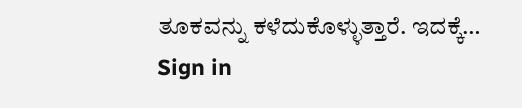ತೂಕವನ್ನು ಕಳೆದುಕೊಳ್ಳುತ್ತಾರೆ. ಇದಕ್ಕೆ…
Sign in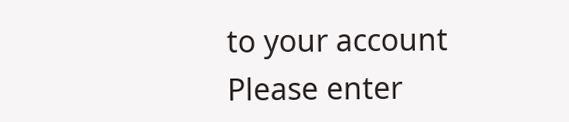to your account
Please enter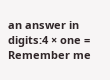an answer in digits:4 × one =
Remember me